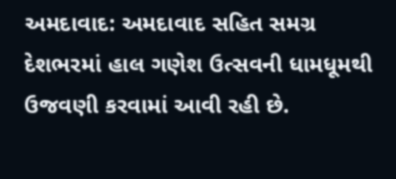અમદાવાદ: અમદાવાદ સહિત સમગ્ર દેશભરમાં હાલ ગણેશ ઉત્સવની ધામધૂમથી ઉજવણી કરવામાં આવી રહી છે.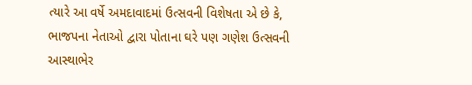ત્યારે આ વર્ષે અમદાવાદમાં ઉત્સવની વિશેષતા એ છે કે, ભાજપના નેતાઓ દ્વારા પોતાના ઘરે પણ ગણેશ ઉત્સવની આસ્થાભેર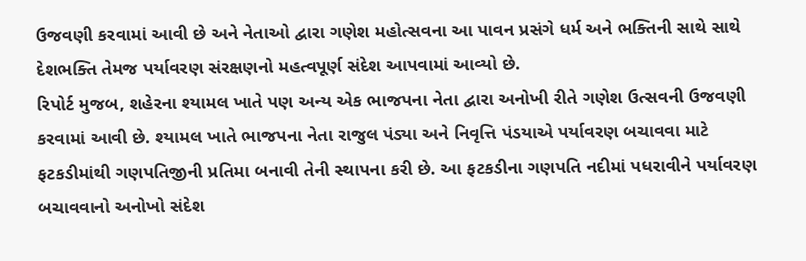ઉજવણી કરવામાં આવી છે અને નેતાઓ દ્વારા ગણેશ મહોત્સવના આ પાવન પ્રસંગે ધર્મ અને ભક્તિની સાથે સાથે દેશભક્તિ તેમજ પર્યાવરણ સંરક્ષણનો મહત્વપૂર્ણ સંદેશ આપવામાં આવ્યો છે.
રિપોર્ટ મુજબ, શહેરના શ્યામલ ખાતે પણ અન્ય એક ભાજપના નેતા દ્વારા અનોખી રીતે ગણેશ ઉત્સવની ઉજવણી કરવામાં આવી છે. શ્યામલ ખાતે ભાજપના નેતા રાજુલ પંડ્યા અને નિવૃત્તિ પંડયાએ પર્યાવરણ બચાવવા માટે ફટકડીમાંથી ગણપતિજીની પ્રતિમા બનાવી તેની સ્થાપના કરી છે. આ ફટકડીના ગણપતિ નદીમાં પધરાવીને પર્યાવરણ બચાવવાનો અનોખો સંદેશ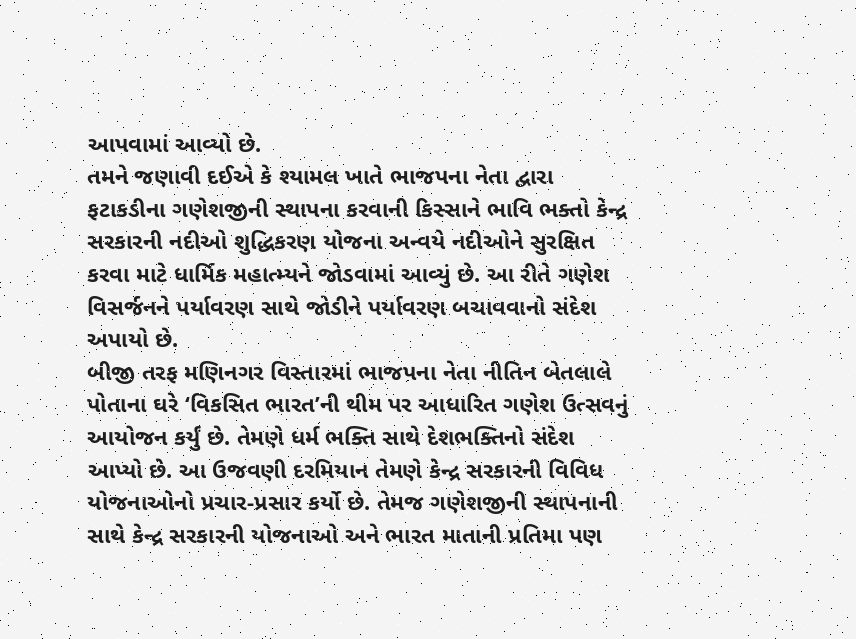આપવામાં આવ્યો છે.
તમને જણાવી દઈએ કે શ્યામલ ખાતે ભાજપના નેતા દ્વારા ફટાકડીના ગણેશજીની સ્થાપના કરવાની કિસ્સાને ભાવિ ભક્તો કેન્દ્ર સરકારની નદીઓ શુદ્ધિકરણ યોજના અન્વયે નદીઓને સુરક્ષિત કરવા માટે ધાર્મિક મહાત્મ્યને જોડવામાં આવ્યું છે. આ રીતે ગણેશ વિસર્જનને પર્યાવરણ સાથે જોડીને પર્યાવરણ બચાવવાનો સંદેશ અપાયો છે.
બીજી તરફ મણિનગર વિસ્તારમાં ભાજપના નેતા નીતિન બેતલાલે પોતાના ઘરે ‘વિકસિત ભારત’ની થીમ પર આધારિત ગણેશ ઉત્સવનું આયોજન કર્યું છે. તેમણે ધર્મ ભક્તિ સાથે દેશભક્તિનો સંદેશ આપ્યો છે. આ ઉજવણી દરમિયાન તેમણે કેન્દ્ર સરકારની વિવિધ યોજનાઓનો પ્રચાર-પ્રસાર કર્યો છે. તેમજ ગણેશજીની સ્થાપનાની સાથે કેન્દ્ર સરકારની યોજનાઓ અને ભારત માતાની પ્રતિમા પણ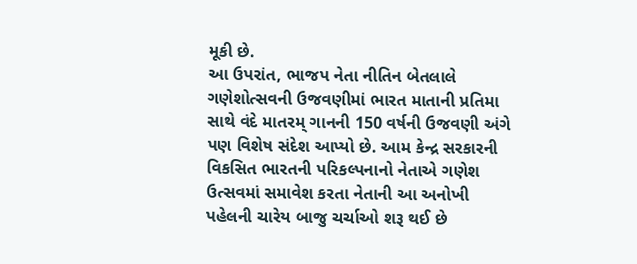મૂકી છે.
આ ઉપરાંત, ભાજપ નેતા નીતિન બેતલાલે ગણેશોત્સવની ઉજવણીમાં ભારત માતાની પ્રતિમા સાથે વંદે માતરમ્ ગાનની 150 વર્ષની ઉજવણી અંગે પણ વિશેષ સંદેશ આપ્યો છે. આમ કેન્દ્ર સરકારની વિકસિત ભારતની પરિકલ્પનાનો નેતાએ ગણેશ ઉત્સવમાં સમાવેશ કરતા નેતાની આ અનોખી પહેલની ચારેય બાજુ ચર્ચાઓ શરૂ થઈ છે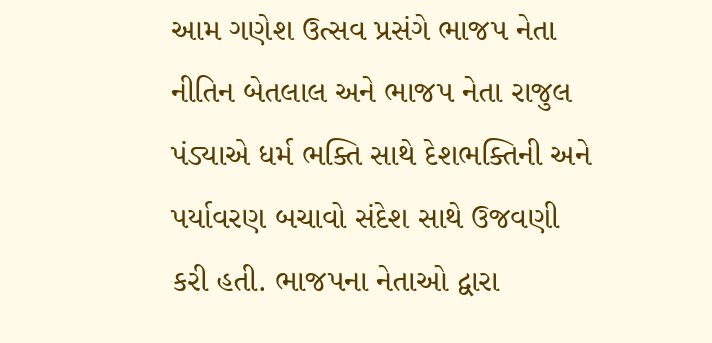આમ ગણેશ ઉત્સવ પ્રસંગે ભાજપ નેતા નીતિન બેતલાલ અને ભાજપ નેતા રાજુલ પંડ્યાએ ધર્મ ભક્તિ સાથે દેશભક્તિની અને પર્યાવરણ બચાવો સંદેશ સાથે ઉજવણી કરી હતી. ભાજપના નેતાઓ દ્વારા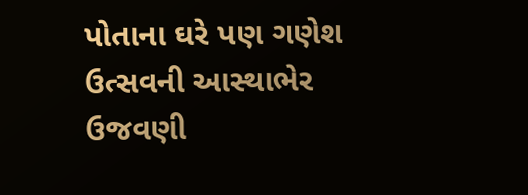પોતાના ઘરે પણ ગણેશ ઉત્સવની આસ્થાભેર ઉજવણી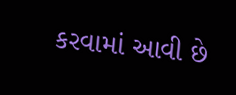કરવામાં આવી છે